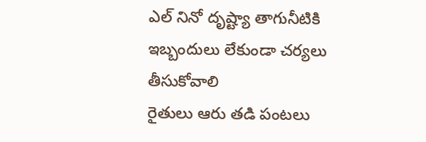ఎల్ నినో దృష్ట్యా తాగునీటికి ఇబ్బందులు లేకుండా చర్యలు తీసుకోవాలి
రైతులు ఆరు తడి పంటలు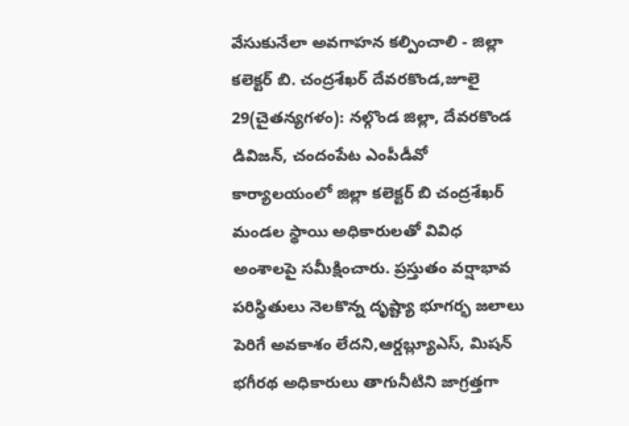వేసుకునేలా అవగాహన కల్పించాలి - జిల్లా కలెక్టర్ బి. చంద్రశేఖర్ దేవరకొండ,జూలై 29(చైతన్యగళం): నల్గొండ జిల్లా, దేవరకొండ డివిజన్, చందంపేట ఎంపీడీవో కార్యాలయంలో జిల్లా కలెక్టర్ బి చంద్రశేఖర్ మండల స్థాయి అధికారులతో వివిధ అంశాలపై సమీక్షించారు. ప్రస్తుతం వర్షాభావ పరిస్థితులు నెలకొన్న దృష్ట్యా భూగర్భ జలాలు పెరిగే అవకాశం లేదని,ఆర్డబ్ల్యూఎస్, మిషన్ భగీరథ అధికారులు తాగునీటిని జాగ్రత్తగా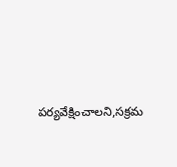పర్యవేక్షించాలని,సక్రమ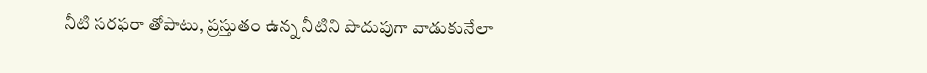నీటి సరఫరా తోపాటు, ప్రస్తుతం ఉన్న నీటిని పొదుపుగా వాడుకునేలా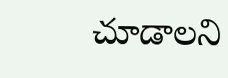చూడాలని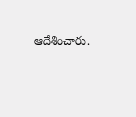ఆదేశించారు.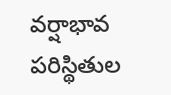వర్షాభావ పరిస్థితుల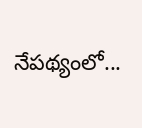నేపథ్యంలో...